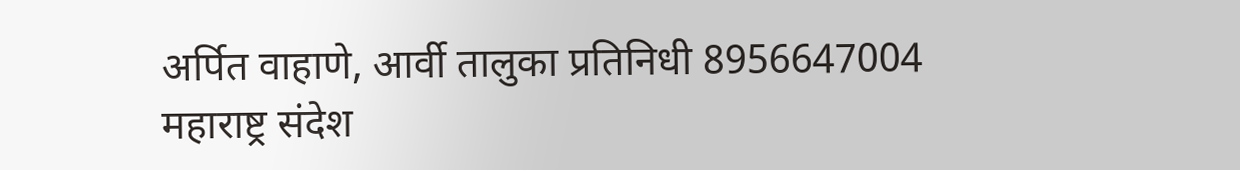अर्पित वाहाणे, आर्वी तालुका प्रतिनिधी 8956647004
महाराष्ट्र संदेश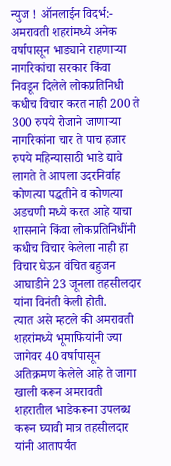न्युज ! ऑनलाईन विदर्भ:- अमरावती शहरांमध्ये अनेक वर्षापासून भाड्याने राहणाऱ्या नागरिकांचा सरकार किंवा निवडून दिलेले लोकप्रतिनिधी कधीच विचार करत नाही 200 ते 300 रुपये रोजाने जाणाऱ्या नागरिकांना चार ते पाच हजार रुपये महिन्यासाठी भाडे द्यावे लागते ते आपला उदरनिर्वाह कोणत्या पद्धतीने व कोणत्या अडचणी मध्ये करत आहे याचा शासनाने किंवा लोकप्रतिनिधींनी कधीच विचार केलेला नाही हा विचार घेऊन वंचित बहुजन आघाडीने 23 जूनला तहसीलदार यांना विनंती केली होती.
त्यात असे म्हटले की अमरावती शहरांमध्ये भूमाफियांनी ज्या जागेवर 40 वर्षापासून अतिक्रमण केलेले आहे ते जागा खाली करून अमरावती शहरातील भाडेकरूना उपलब्ध करून घ्यावी मात्र तहसीलदार यांनी आतापर्यंत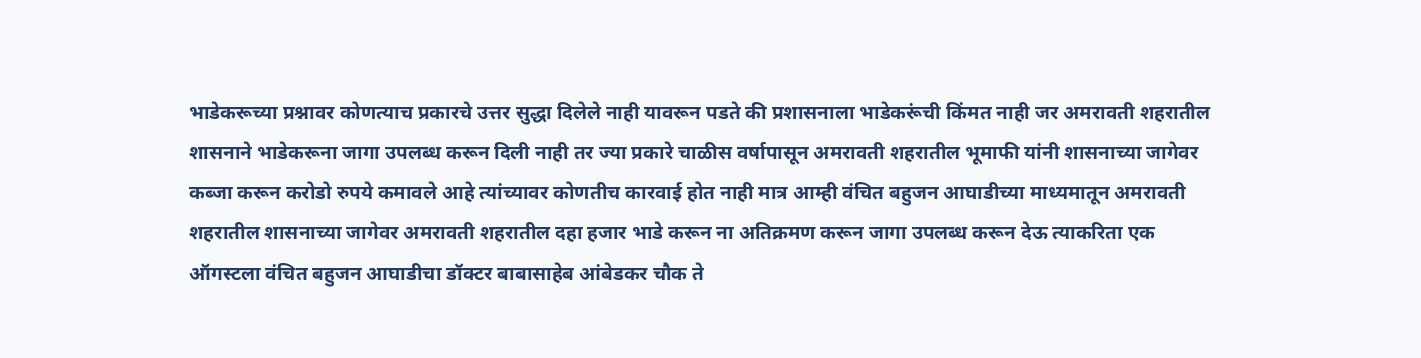भाडेकरूच्या प्रश्नावर कोणत्याच प्रकारचे उत्तर सुद्धा दिलेले नाही यावरून पडते की प्रशासनाला भाडेकरूंची किंमत नाही जर अमरावती शहरातील शासनाने भाडेकरूना जागा उपलब्ध करून दिली नाही तर ज्या प्रकारे चाळीस वर्षापासून अमरावती शहरातील भूमाफी यांनी शासनाच्या जागेवर कब्जा करून करोडो रुपये कमावले आहे त्यांच्यावर कोणतीच कारवाई होत नाही मात्र आम्ही वंचित बहुजन आघाडीच्या माध्यमातून अमरावती शहरातील शासनाच्या जागेवर अमरावती शहरातील दहा हजार भाडे करून ना अतिक्रमण करून जागा उपलब्ध करून देऊ त्याकरिता एक ऑगस्टला वंचित बहुजन आघाडीचा डॉक्टर बाबासाहेब आंबेडकर चौक ते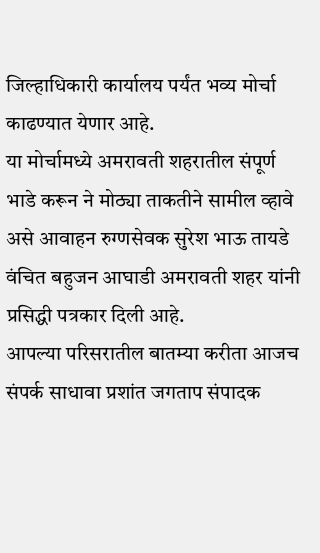जिल्हाधिकारी कार्यालय पर्यंत भव्य मोर्चा काढण्यात येणार आहे.
या मोर्चामध्ये अमरावती शहरातील संपूर्ण भाडे करून ने मोठ्या ताकतीने सामील व्हावे असे आवाहन रुग्णसेवक सुरेश भाऊ तायडे वंचित बहुजन आघाडी अमरावती शहर यांनी प्रसिद्धी पत्रकार दिली आहे.
आपल्या परिसरातील बातम्या करीता आजच संपर्क साधावा प्रशांत जगताप संपादक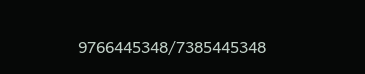9766445348/7385445348